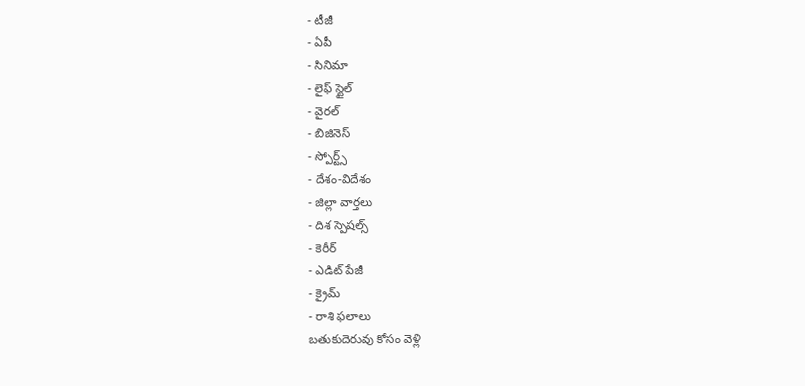- టీజీ
- ఏపీ
- సినిమా
- లైఫ్ స్టైల్
- వైరల్
- బిజినెస్
- స్పోర్ట్స్
- దేశం-విదేశం
- జిల్లా వార్తలు
- దిశ స్పెషల్స్
- కెరీర్
- ఎడిట్ పేజీ
- క్రైమ్
- రాశి ఫలాలు
బతుకుదెరువు కోసం వెళ్లి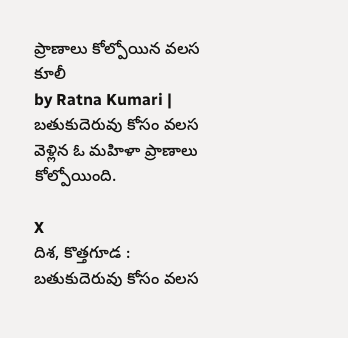ప్రాణాలు కోల్పోయిన వలస కూలీ
by Ratna Kumari |
బతుకుదెరువు కోసం వలస వెళ్లిన ఓ మహిళా ప్రాణాలు కోల్పోయింది.

X
దిశ, కొత్తగూడ : బతుకుదెరువు కోసం వలస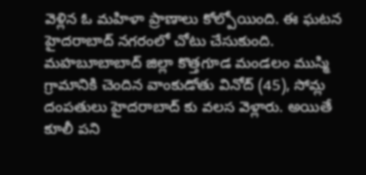వెళ్లిన ఓ మహిళా ప్రాణాలు కోల్పోయింది. ఈ ఘటన హైదరాబాద్ నగరంలో చోటు చేసుకుంది. మహబూబాబాద్ జిల్లా కొత్తగూడ మండలం ముస్మి గ్రామానికి చెందిన వాంకుడోతు వినోద్ (45), సోమ్ల దంపతులు హైదరాబాద్ కు వలస వెళ్లారు. అయితే కూలీ పని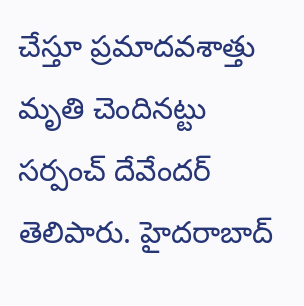చేస్తూ ప్రమాదవశాత్తు మృతి చెందినట్టు సర్పంచ్ దేవేందర్ తెలిపారు. హైదరాబాద్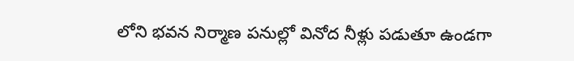లోని భవన నిర్మాణ పనుల్లో వినోద నీళ్లు పడుతూ ఉండగా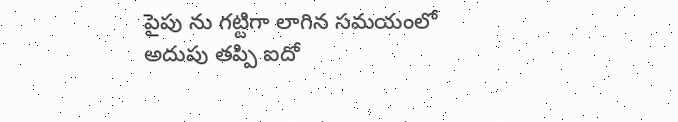పైపు ను గట్టిగా లాగిన సమయంలో అదుపు తప్పి ఐదో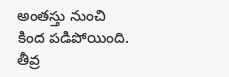అంతస్తు నుంచి కింద పడిపోయింది. తీవ్ర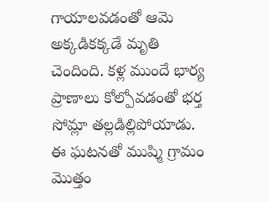గాయాలవడంతో ఆమె అక్కడికక్కడే మృతి చెందింది. కళ్ల ముందే భార్య ప్రాణాలు కోల్పోవడంతో భర్త సోమ్లా తల్లడిల్లిపోయాడు. ఈ ఘటనతో ముష్మి గ్రామం మొత్తం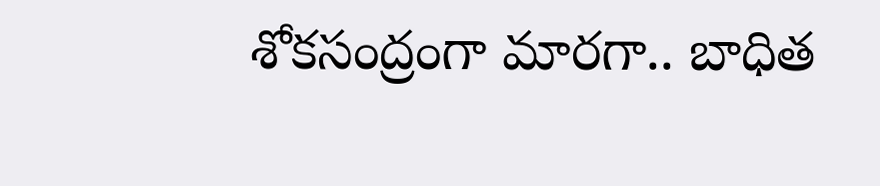శోకసంద్రంగా మారగా.. బాధిత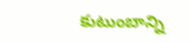కుటుంబాన్ని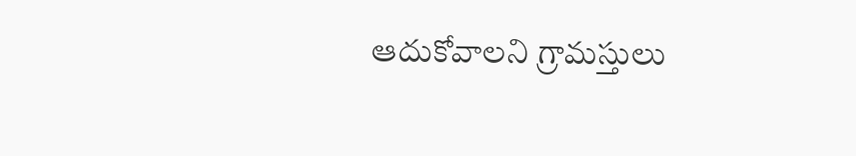ఆదుకోవాలని గ్రామస్తులు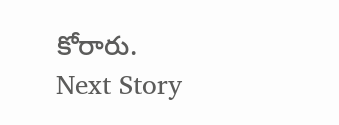కోరారు.
Next Story